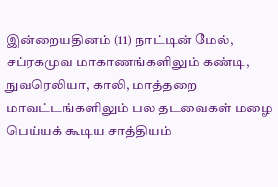இன்றையதினம் (11) நாட்டின் மேல், சப்ரகமுவ மாகாணங்களிலும் கண்டி, நுவரெலியா, காலி, மாத்தறை மாவட்டங்களிலும் பல தடவைகள் மழை பெய்யக் கூடிய சாத்தியம்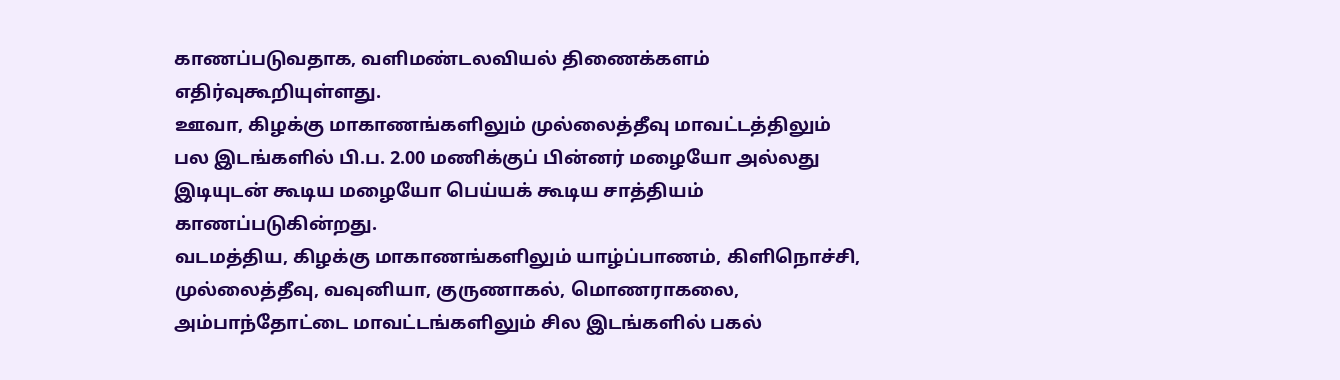காணப்படுவதாக, வளிமண்டலவியல் திணைக்களம் எதிர்வுகூறியுள்ளது.
ஊவா, கிழக்கு மாகாணங்களிலும் முல்லைத்தீவு மாவட்டத்திலும் பல இடங்களில் பி.ப. 2.00 மணிக்குப் பின்னர் மழையோ அல்லது இடியுடன் கூடிய மழையோ பெய்யக் கூடிய சாத்தியம் காணப்படுகின்றது.
வடமத்திய, கிழக்கு மாகாணங்களிலும் யாழ்ப்பாணம், கிளிநொச்சி, முல்லைத்தீவு, வவுனியா, குருணாகல், மொணராகலை, அம்பாந்தோட்டை மாவட்டங்களிலும் சில இடங்களில் பகல்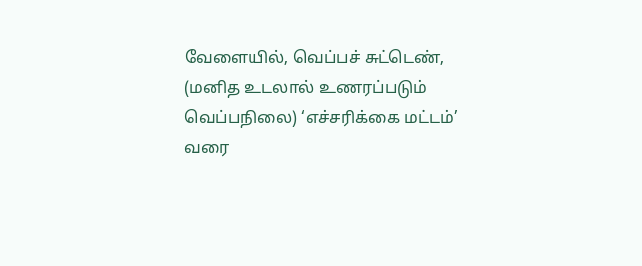வேளையில், வெப்பச் சுட்டெண், (மனித உடலால் உணரப்படும் வெப்பநிலை) ‘எச்சரிக்கை மட்டம்’ வரை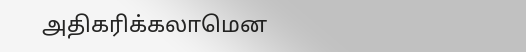அதிகரிக்கலாமென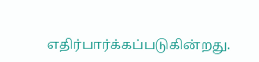எதிர்பார்க்கப்படுகின்றது.